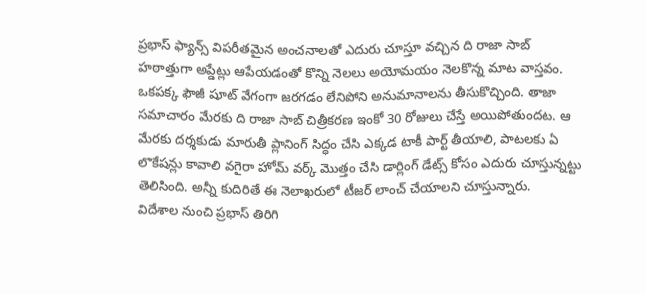ప్రభాస్ ఫ్యాన్స్ విపరీతమైన అంచనాలతో ఎదురు చూస్తూ వచ్చిన ది రాజా సాబ్ హఠాత్తుగా అప్డేట్లు ఆపేయడంతో కొన్ని నెలలు అయోమయం నెలకొన్న మాట వాస్తవం. ఒకపక్క ఫౌజీ షూట్ వేగంగా జరగడం లేనిపోని అనుమానాలను తీసుకొచ్చింది. తాజా సమాచారం మేరకు ది రాజా సాబ్ చిత్రీకరణ ఇంకో 30 రోజులు చేస్తే అయిపోతుందట. ఆ మేరకు దర్శకుడు మారుతీ ప్లానింగ్ సిద్ధం చేసి ఎక్కడ టాకీ పార్ట్ తీయాలి, పాటలకు ఏ లొకేషన్లు కావాలి వగైరా హోమ్ వర్క్ మొత్తం చేసి డార్లింగ్ డేట్స్ కోసం ఎదురు చూస్తున్నట్టు తెలిసింది. అన్నీ కుదిరితే ఈ నెలాఖరులో టీజర్ లాంచ్ చేయాలని చూస్తున్నారు.
విదేశాల నుంచి ప్రభాస్ తిరిగి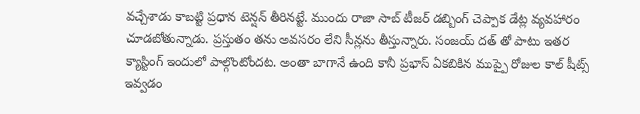వచ్చేశాడు కాబట్టి ప్రధాన టెన్షన్ తీరినట్టే. ముందు రాజా సాబ్ టీజర్ డబ్బింగ్ చెప్పాక డేట్ల వ్యవహారం చూడబోతున్నాడు. ప్రస్తుతం తను అవసరం లేని సీన్లను తీస్తున్నారు. సంజయ్ దత్ తో పాటు ఇతర క్యాస్టింగ్ ఇందులో పాల్గొంటోందట. అంతా బాగానే ఉంది కానీ ప్రభాస్ ఏకబికిన ముప్పై రోజుల కాల్ షీట్స్ ఇవ్వడం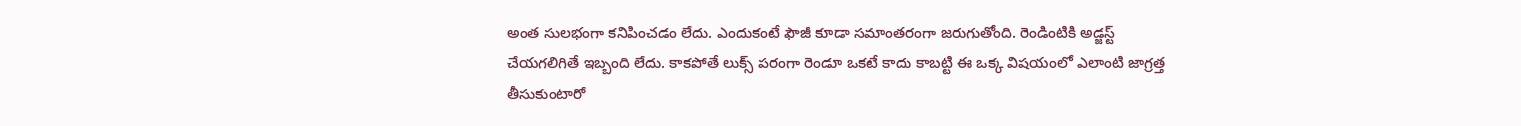అంత సులభంగా కనిపించడం లేదు. ఎందుకంటే ఫౌజీ కూడా సమాంతరంగా జరుగుతోంది. రెండింటికి అడ్జస్ట్ చేయగలిగితే ఇబ్బంది లేదు. కాకపోతే లుక్స్ పరంగా రెండూ ఒకటే కాదు కాబట్టి ఈ ఒక్క విషయంలో ఎలాంటి జాగ్రత్త తీసుకుంటారో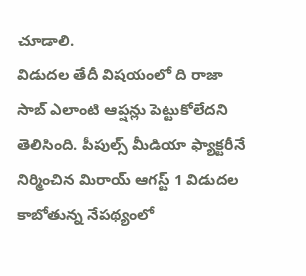చూడాలి.
విడుదల తేదీ విషయంలో ది రాజా సాబ్ ఎలాంటి ఆప్షన్లు పెట్టుకోలేదని తెలిసింది. పీపుల్స్ మీడియా ఫ్యాక్టరీనే నిర్మించిన మిరాయ్ ఆగస్ట్ 1 విడుదల కాబోతున్న నేపథ్యంలో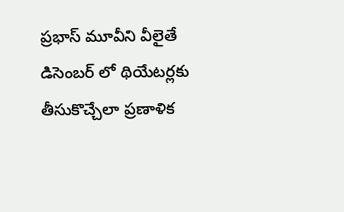ప్రభాస్ మూవీని వీలైతే డిసెంబర్ లో థియేటర్లకు తీసుకొచ్చేలా ప్రణాళిక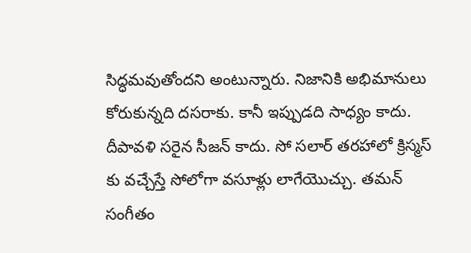సిద్ధమవుతోందని అంటున్నారు. నిజానికి అభిమానులు కోరుకున్నది దసరాకు. కానీ ఇప్పుడది సాధ్యం కాదు. దీపావళి సరైన సీజన్ కాదు. సో సలార్ తరహాలో క్రిస్మస్ కు వచ్చేస్తే సోలోగా వసూళ్లు లాగేయొచ్చు. తమన్ సంగీతం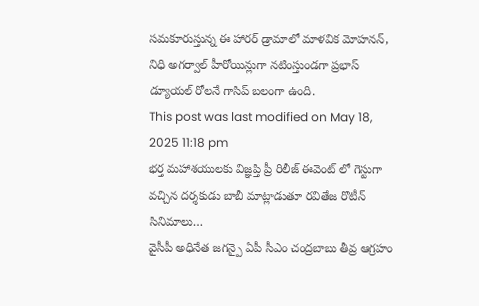సమకూరుస్తున్న ఈ హారర్ డ్రామాలో మాళవిక మోహనన్, నిధి అగర్వాల్ హీరోయిన్లుగా నటింస్తుండగా ప్రభాస్ డ్యూయల్ రోలనే గాసిప్ బలంగా ఉంది.
This post was last modified on May 18, 2025 11:18 pm
భర్త మహాశయులకు విజ్ఞప్తి ప్రీ రిలీజ్ ఈవెంట్ లో గెస్టుగా వచ్చిన దర్శకుడు బాబీ మాట్లాడుతూ రవితేజ రొటీన్ సినిమాలు…
వైసీపీ అధినేత జగన్పై ఏపీ సీఎం చంద్రబాబు తీవ్ర ఆగ్రహం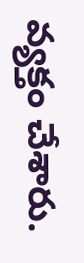వ్యక్తం చేశారు.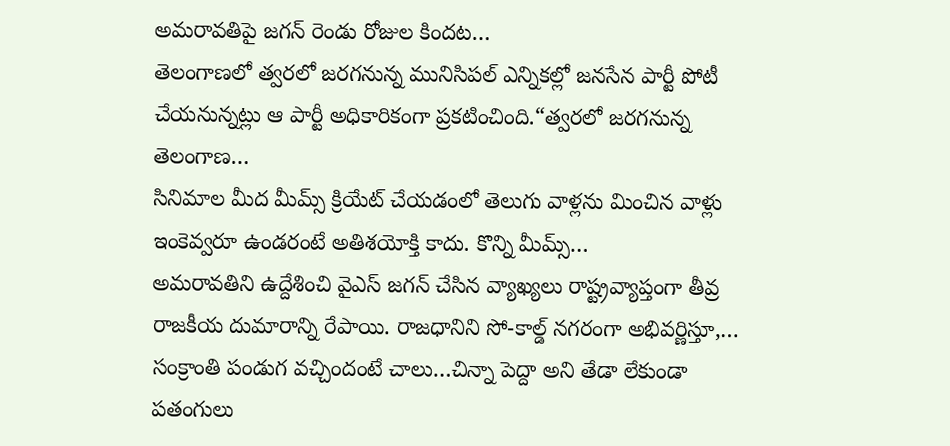అమరావతిపై జగన్ రెండు రోజుల కిందట…
తెలంగాణలో త్వరలో జరగనున్న మునిసిపల్ ఎన్నికల్లో జనసేన పార్టీ పోటీ చేయనున్నట్లు ఆ పార్టీ అధికారికంగా ప్రకటించింది.“త్వరలో జరగనున్న తెలంగాణ…
సినిమాల మీద మీమ్స్ క్రియేట్ చేయడంలో తెలుగు వాళ్లను మించిన వాళ్లు ఇంకెవ్వరూ ఉండరంటే అతిశయోక్తి కాదు. కొన్ని మీమ్స్…
అమరావతిని ఉద్దేశించి వైఎస్ జగన్ చేసిన వ్యాఖ్యలు రాష్ట్రవ్యాప్తంగా తీవ్ర రాజకీయ దుమారాన్ని రేపాయి. రాజధానిని సో-కాల్డ్ నగరంగా అభివర్ణిస్తూ,…
సంక్రాంతి పండుగ వచ్చిందంటే చాలు…చిన్నా పెద్దా అని తేడా లేకుండా పతంగులు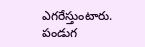ఎగరేస్తుంటారు. పండుగ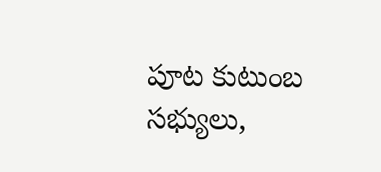పూట కుటుంబ సభ్యులు,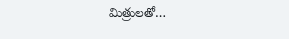మిత్రులతో…